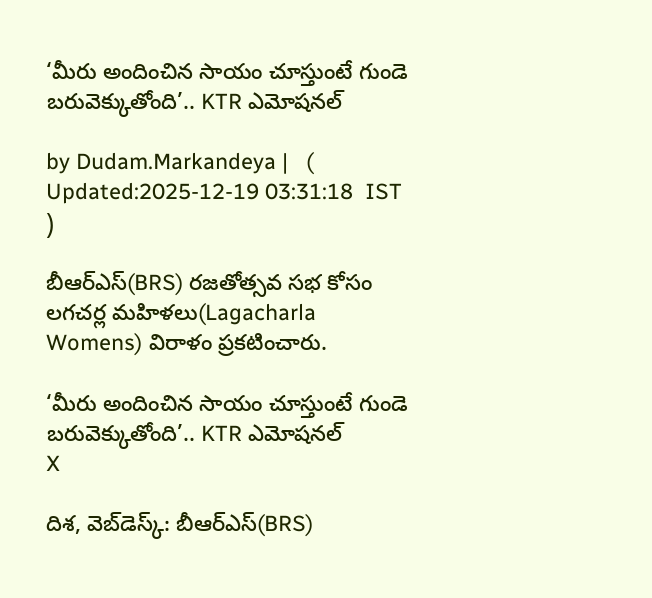‘మీరు అందించిన సాయం చూస్తుంటే గుండె బరువెక్కుతోంది’.. KTR ఎమోషనల్

by Dudam.Markandeya |   (  Updated:2025-12-19 03:31:18  IST  )

బీఆర్ఎస్(BRS) రజతోత్సవ సభ కోసం లగచర్ల మహిళలు(Lagacharla Womens) విరాళం ప్రకటించారు.

‘మీరు అందించిన సాయం చూస్తుంటే గుండె బరువెక్కుతోంది’.. KTR ఎమోషనల్
X

దిశ, వెబ్‌డెస్క్: బీఆర్ఎస్(BRS)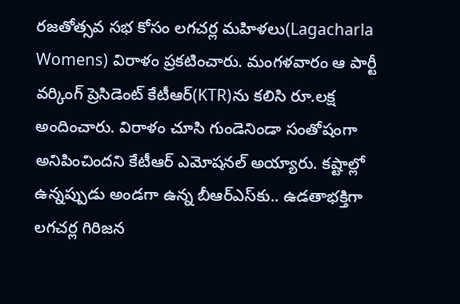రజతోత్సవ సభ కోసం లగచర్ల మహిళలు(Lagacharla Womens) విరాళం ప్రకటించారు. మంగళవారం ఆ పార్టీ వర్కింగ్ ప్రెసిడెంట్ కేటీఆర్‌(KTR)ను కలిసి రూ.లక్ష అందించారు. విరాళం చూసి గుండెనిండా సంతోషంగా అనిపించిందని కేటీఆర్ ఎమోషనల్ అయ్యారు. కష్టాల్లో ఉన్నప్పుడు అండగా ఉన్న బీఆర్‌ఎస్‌కు.. ఉడతాభక్తిగా లగచర్ల గిరిజన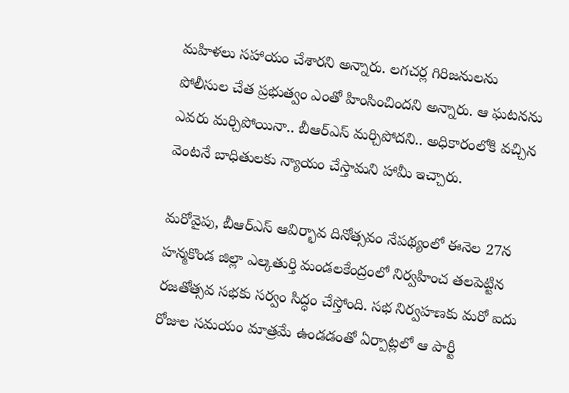మహిళలు సహాయం చేశారని అన్నారు. లగచర్ల గిరిజనులను పోలీసుల చేత ప్రభుత్వం ఎంతో హింసించిందని అన్నారు. ఆ ఘటనను ఎవరు మర్చిపోయినా.. బీఆర్ఎస్ మర్చిపోదని.. అధికారంలోకి వచ్చిన వెంటనే బాధితులకు న్యాయం చేస్తామని హామీ ఇచ్చారు.

మరోవైపు, బీఆర్ఎస్ ఆవిర్భావ దినోత్సవం నేపథ్యంలో ఈనెల 27న హ‌న్మకొండ జిల్లా ఎల్కతుర్తి మండ‌లకేంద్రంలో నిర్వహించ త‌ల‌పెట్టిన ర‌జ‌తోత్సవ స‌భ‌కు స‌ర్వం సిద్ధం చేస్తోంది. స‌భ నిర్వహ‌ణ‌కు మ‌రో ఐదు రోజుల స‌మ‌యం మాత్రమే ఉండ‌డంతో ఏర్పాట్లలో ఆ పార్టీ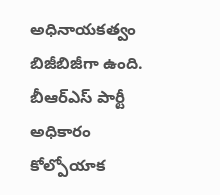అధినాయ‌క‌త్వం బిజీబిజీగా ఉంది. బీఆర్ఎస్ పార్టీ అధికారం కోల్పోయాక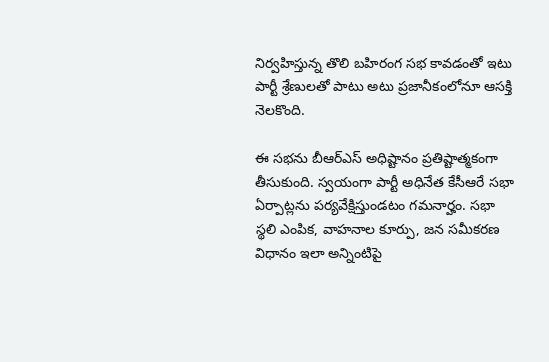నిర్వహిస్తున్న తొలి బ‌హిరంగ స‌భ కావ‌డంతో ఇటు పార్టీ శ్రేణుల‌తో పాటు అటు ప్రజానీకంలోనూ ఆస‌క్తి నెల‌కొంది.

ఈ స‌భను బీఆర్ఎస్ అధిష్టానం ప్రతిష్టాత్మకంగా తీసుకుంది. స్వయంగా పార్టీ అధినేత కేసీఆరే స‌భా ఏర్పాట్లను ప‌ర్యవేక్షిస్తుండ‌టం గ‌మ‌నార్హం. స‌భా స్థలి ఎంపిక, వాహ‌నాల కూర్పు, జ‌న స‌మీక‌ర‌ణ విధానం ఇలా అన్నింటిపై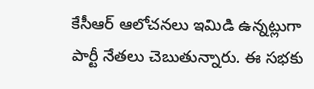కేసీఆర్ ఆలోచ‌న‌లు ఇమిడి ఉన్నట్లుగా పార్టీ నేత‌లు చెబుతున్నారు. ఈ స‌భ‌కు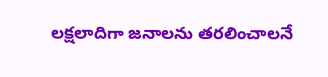ల‌క్షలాదిగా జ‌నాల‌ను త‌ర‌లించాల‌నే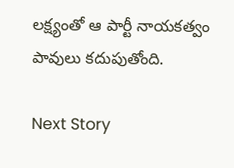ల‌క్ష్యంతో ఆ పార్టీ నాయ‌క‌త్వం పావులు క‌దుపుతోంది.

Next Story